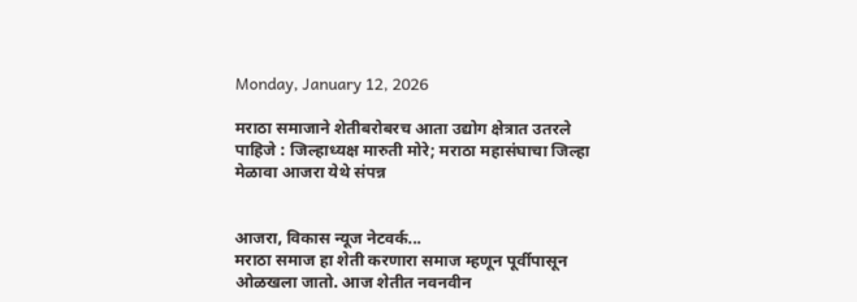Monday, January 12, 2026

मराठा समाजाने शेतीबरोबरच आता उ‌द्योग क्षेत्रात उतरले पाहिजे : जिल्हाध्यक्ष मारुती मोरे; मराठा महासंघाचा जिल्हा मेळावा आजरा येथे संपन्न


आजरा, विकास न्यूज नेटवर्क...
मराठा समाज हा शेती करणारा समाज म्हणून पूर्वीपासून ओळखला जातो. आज शेतीत नवनवीन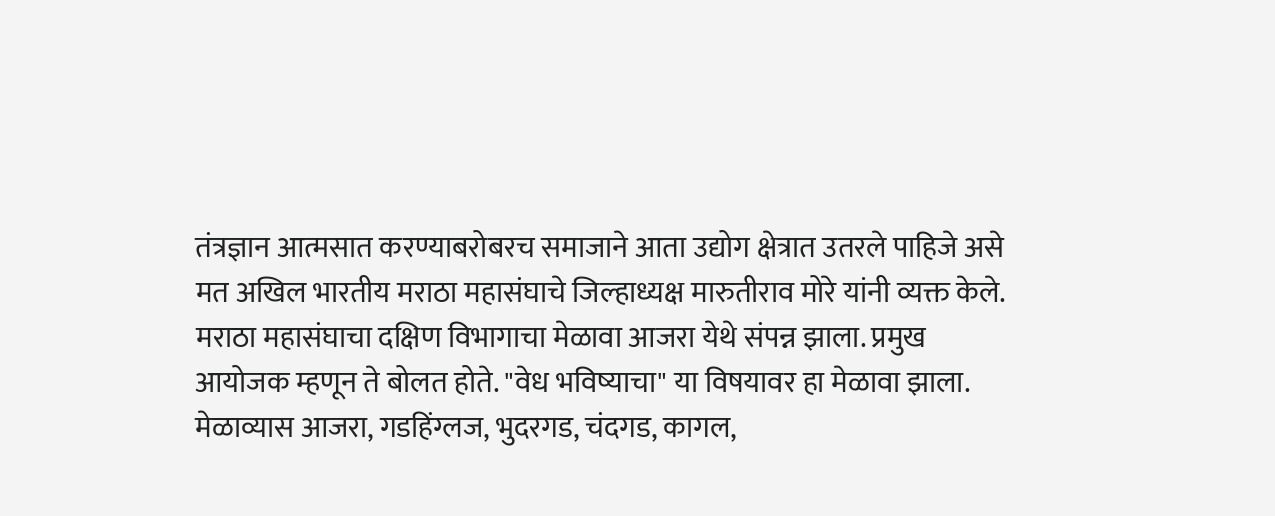तंत्रज्ञान आत्मसात करण्याबरोबरच समाजाने आता उ‌द्योग क्षेत्रात उतरले पाहिजे असे मत अखिल भारतीय मराठा महासंघाचे जिल्हाध्यक्ष मारुतीराव मोरे यांनी व्यक्त केले. मराठा महासंघाचा दक्षिण विभागाचा मेळावा आजरा येथे संपन्न झाला. प्रमुख आयोजक म्हणून ते बोलत होते. "वेध भविष्याचा" या विषयावर हा मेळावा झाला. मेळाव्यास आजरा, गडहिंग्लज, भुदरगड, चंदगड, कागल,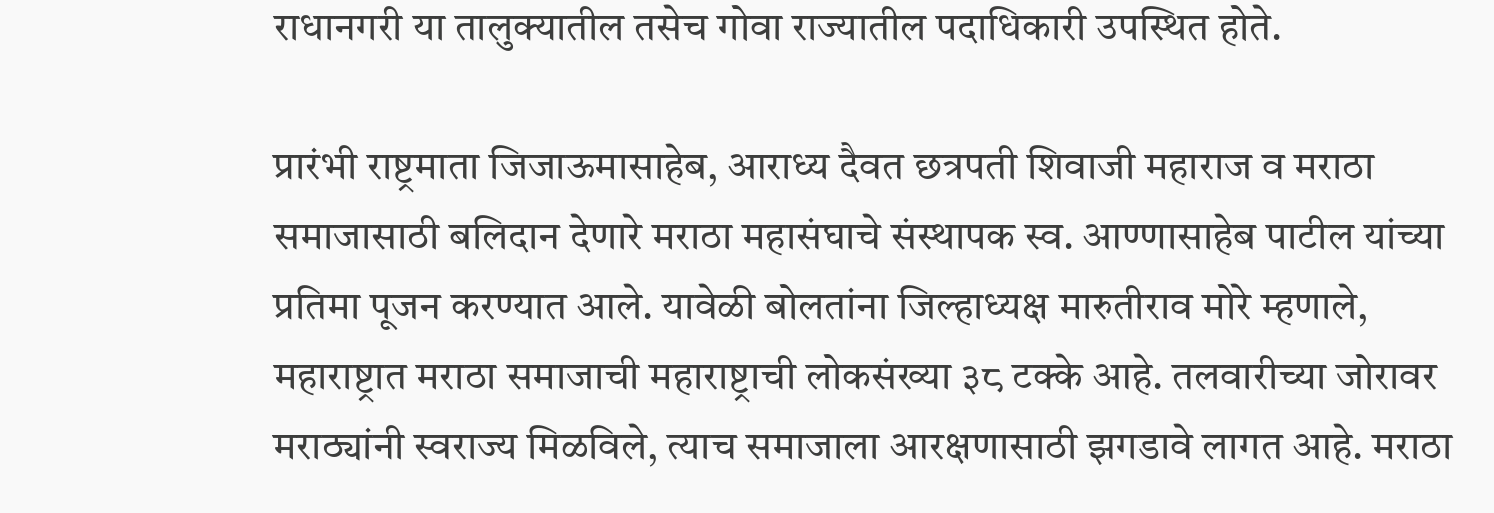राधानगरी या तालुक्यातील तसेच गोवा राज्यातील पदाधिकारी उपस्थित होते.

प्रारंभी राष्ट्रमाता जिजाऊमासाहेब, आराध्य दैवत छत्रपती शिवाजी महाराज व मराठा समाजासाठी बलिदान देणारे मराठा महासंघाचे संस्थापक स्व. आण्णासाहेब पाटील यांच्या प्रतिमा पूजन करण्यात आले. यावेळी बोलतांना जिल्हाध्यक्ष मारुतीराव मोरे म्हणाले, महाराष्ट्रात मराठा समाजाची महाराष्ट्राची लोकसंख्या ३८ टक्के आहे. तलवारीच्या जोरावर मराठ्यांनी स्वराज्य मिळविले, त्याच समाजाला आरक्षणासाठी झगडावे लागत आहे. मराठा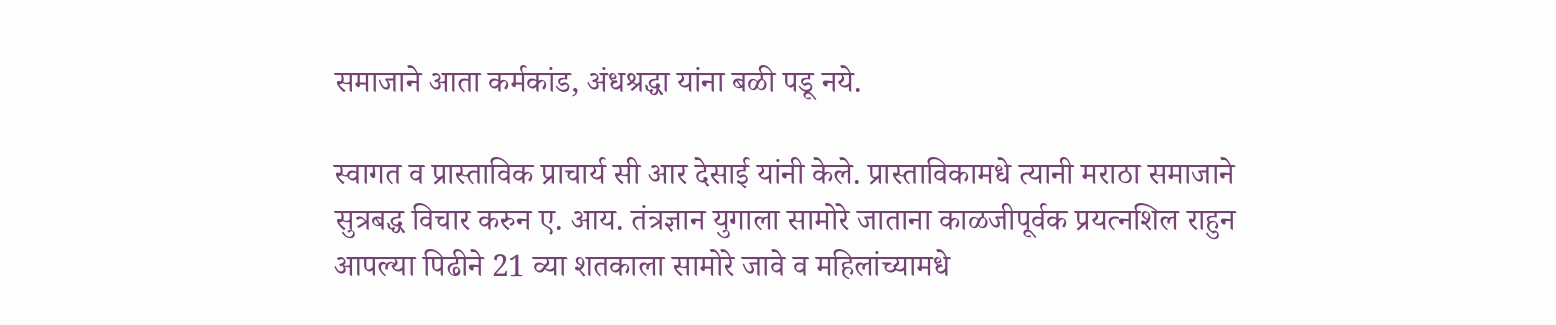समाजाने आता कर्मकांड, अंधश्र‌द्धा यांना बळी पडू नये.

स्वागत व प्रास्ताविक प्राचार्य सी आर देसाई यांनी केले. प्रास्ताविकामधे त्यानी मराठा समाजाने सुत्रबद्ध विचार करुन ए. आय. तंत्रज्ञान युगाला सामोरे जाताना काळजीपूर्वक प्रयत्नशिल राहुन आपल्या पिढीने 21 व्या शतकाला सामोरे जावे व महिलांच्यामधे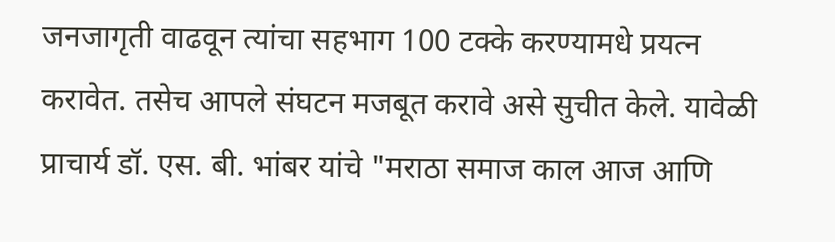जनजागृती वाढवून त्यांचा सहभाग 100 टक्के करण्यामधे प्रयत्न करावेत. तसेच आपले संघटन मजबूत करावे असे सुचीत केले. यावेळी प्राचार्य डॉ. एस. बी. भांबर यांचे "मराठा समाज काल आज आणि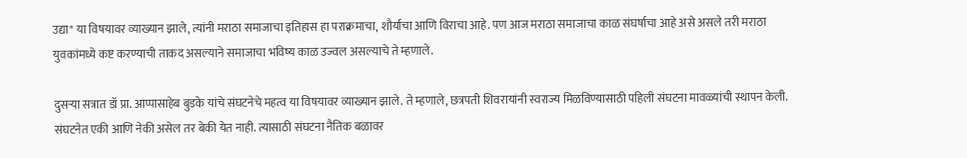उ‌द्या" या विषयावर व्याख्यान झाले, त्यांनी मराठा समाजाचा इतिहास हा पराक्रमाचा, शौर्याचा आणि विराचा आहे. पण आज मराठा समाजाचा काळ संघर्षाचा आहे असे असले तरी मराठा युवकांमध्ये कष्ट करण्याची ताकद असल्याने समाजाचा भविष्य काळ उज्वल असल्याचे ते म्हणाले.

दुसऱ्या सत्रात डॉ प्रा. आप्पासाहेब बुडके यांचे संघटनेचे महत्व या विषयावर व्याख्यान झाले. ते म्हणाले, छत्रपती शिवरायांनी स्वराज्य मिळविण्यासाठी पहिली संघटना मावळ्यांची स्थापन केली. संघटनेत एकी आणि नेकी असेल तर बेकी येत नाही. त्यासाठी संघटना नैतिक बळावर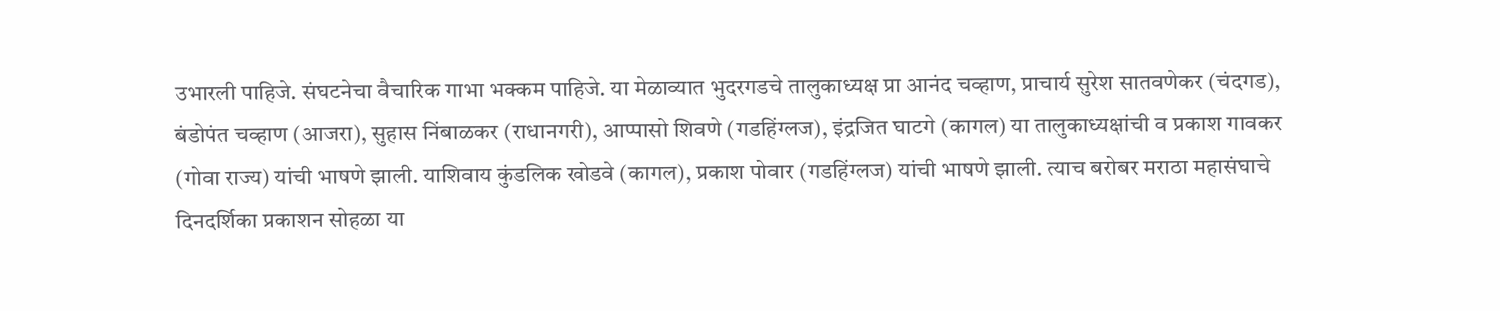उभारली पाहिजे. संघटनेचा वैचारिक गाभा भक्कम पाहिजे. या मेळाव्यात भुदरगडचे तालुकाध्यक्ष प्रा आनंद चव्हाण, प्राचार्य सुरेश सातवणेकर (चंदगड), बंडोपंत चव्हाण (आजरा), सुहास निंबाळकर (राधानगरी), आप्पासो शिवणे (गडहिंग्लज), इंद्रजित घाटगे (कागल) या तालुकाध्यक्षांची व प्रकाश गावकर (गोवा राज्य) यांची भाषणे झाली. याशिवाय कुंडलिक खोडवे (कागल), प्रकाश पोवार (गडहिंग्लज) यांची भाषणे झाली. त्याच बरोबर मराठा महासंघाचे दिनदर्शिका प्रकाशन सोहळा या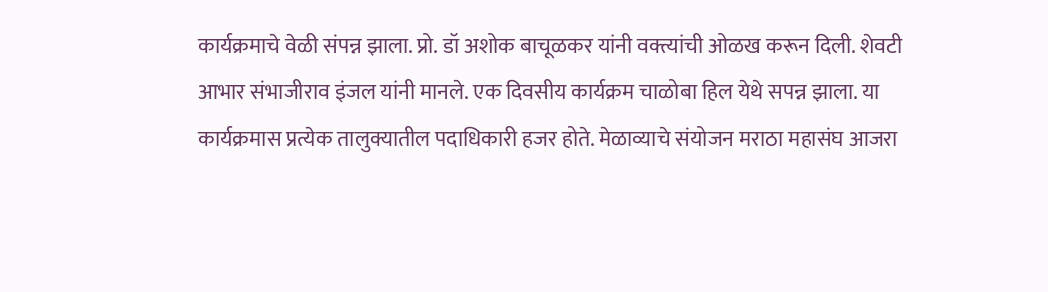कार्यक्रमाचे वेळी संपन्न झाला. प्रो. डॉ अशोक बाचूळकर यांनी वक्त्यांची ओळख करून दिली. शेवटी आभार संभाजीराव इंजल यांनी मानले. एक दिवसीय कार्यक्रम चाळोबा हिल येथे सपन्न झाला. या कार्यक्रमास प्रत्येक तालुक्यातील पदाधिकारी हजर होते. मेळाव्याचे संयोजन मराठा महासंघ आजरा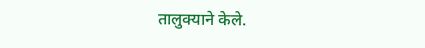तालुक्याने केले.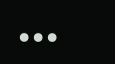•••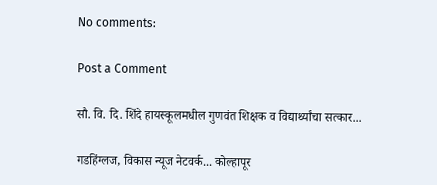No comments:

Post a Comment

सौ. वि. दि. शिंदे हायस्कूलमधील गुणवंत शिक्षक व विद्यार्थ्यांचा सत्कार...

गडहिंग्लज, विकास न्यूज नेटवर्क... कोल्हापूर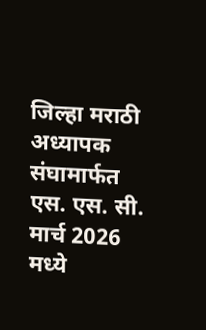जिल्हा मराठी अध्यापक संघामार्फत एस. एस. सी. मार्च 2026 मध्ये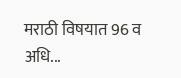मराठी विषयात 96 व अधि...